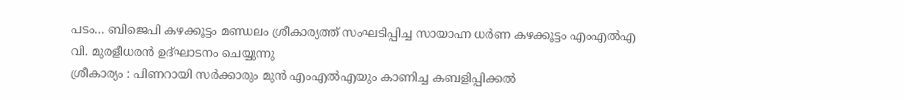പടം… ബിജെപി കഴക്കൂട്ടം മണ്ഡലം ശ്രീകാര്യത്ത് സംഘടിപ്പിച്ച സായാഹ്ന ധർണ കഴക്കൂട്ടം എംഎൽഎ വി. മുരളീധരൻ ഉദ്ഘാടനം ചെയ്യുന്നു
ശ്രീകാര്യം : പിണറായി സർക്കാരും മുൻ എംഎൽഎയും കാണിച്ച കബളിപ്പിക്കൽ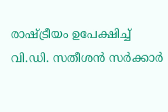രാഷ്ട്രീയം ഉപേക്ഷിച്ച് വി.ഡി. സതീശൻ സർക്കാർ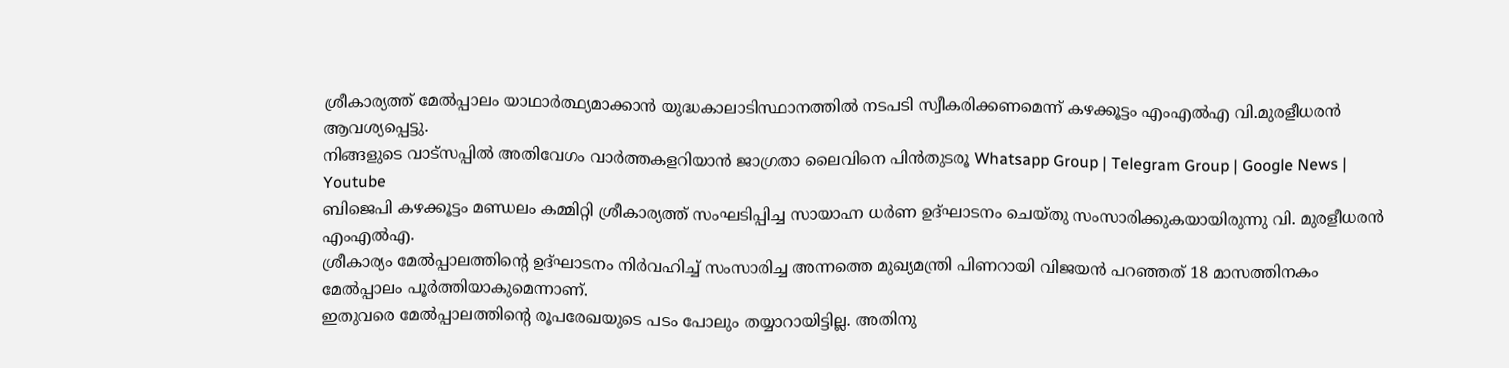ശ്രീകാര്യത്ത് മേൽപ്പാലം യാഥാർത്ഥ്യമാക്കാൻ യുദ്ധകാലാടിസ്ഥാനത്തിൽ നടപടി സ്വീകരിക്കണമെന്ന് കഴക്കൂട്ടം എംഎൽഎ വി.മുരളീധരൻ ആവശ്യപ്പെട്ടു.
നിങ്ങളുടെ വാട്സപ്പിൽ അതിവേഗം വാർത്തകളറിയാൻ ജാഗ്രതാ ലൈവിനെ പിൻതുടരൂ Whatsapp Group | Telegram Group | Google News | Youtube
ബിജെപി കഴക്കൂട്ടം മണ്ഡലം കമ്മിറ്റി ശ്രീകാര്യത്ത് സംഘടിപ്പിച്ച സായാഹ്ന ധർണ ഉദ്ഘാടനം ചെയ്തു സംസാരിക്കുകയായിരുന്നു വി. മുരളീധരൻ എംഎൽഎ.
ശ്രീകാര്യം മേൽപ്പാലത്തിന്റെ ഉദ്ഘാടനം നിർവഹിച്ച് സംസാരിച്ച അന്നത്തെ മുഖ്യമന്ത്രി പിണറായി വിജയൻ പറഞ്ഞത് 18 മാസത്തിനകം മേൽപ്പാലം പൂർത്തിയാകുമെന്നാണ്.
ഇതുവരെ മേൽപ്പാലത്തിന്റെ രൂപരേഖയുടെ പടം പോലും തയ്യാറായിട്ടില്ല. അതിനു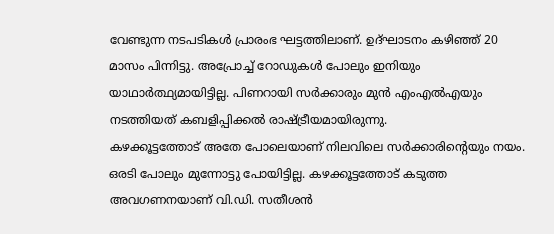വേണ്ടുന്ന നടപടികൾ പ്രാരംഭ ഘട്ടത്തിലാണ്. ഉദ്ഘാടനം കഴിഞ്ഞ് 20 മാസം പിന്നിട്ടു. അപ്രോച്ച് റോഡുകൾ പോലും ഇനിയും യാഥാർത്ഥ്യമായിട്ടില്ല. പിണറായി സർക്കാരും മുൻ എംഎൽഎയും നടത്തിയത് കബളിപ്പിക്കൽ രാഷ്ട്രീയമായിരുന്നു.
കഴക്കൂട്ടത്തോട് അതേ പോലെയാണ് നിലവിലെ സർക്കാരിന്റെയും നയം. ഒരടി പോലും മുന്നോട്ടു പോയിട്ടില്ല. കഴക്കൂട്ടത്തോട് കടുത്ത അവഗണനയാണ് വി.ഡി. സതീശൻ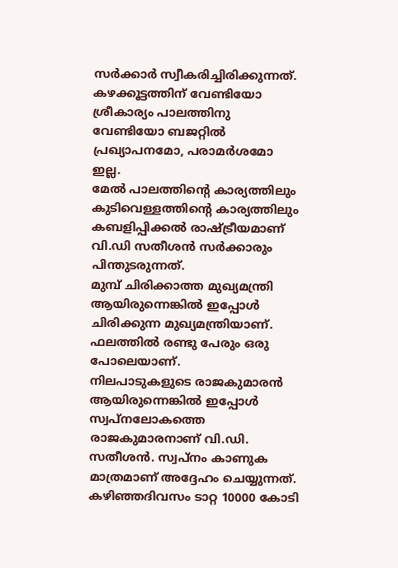സർക്കാർ സ്വീകരിച്ചിരിക്കുന്നത്. കഴക്കൂട്ടത്തിന് വേണ്ടിയോ ശ്രീകാര്യം പാലത്തിനു വേണ്ടിയോ ബജറ്റിൽ പ്രഖ്യാപനമോ, പരാമർശമോ ഇല്ല.
മേൽ പാലത്തിന്റെ കാര്യത്തിലും കുടിവെള്ളത്തിന്റെ കാര്യത്തിലും കബളിപ്പിക്കൽ രാഷ്ട്രീയമാണ് വി.ഡി സതീശൻ സർക്കാരും പിന്തുടരുന്നത്.
മുമ്പ് ചിരിക്കാത്ത മുഖ്യമന്ത്രി ആയിരുന്നെങ്കിൽ ഇപ്പോൾ ചിരിക്കുന്ന മുഖ്യമന്ത്രിയാണ്. ഫലത്തിൽ രണ്ടു പേരും ഒരു പോലെയാണ്.
നിലപാടുകളുടെ രാജകുമാരൻ ആയിരുന്നെങ്കിൽ ഇപ്പോൾ സ്വപ്നലോകത്തെ രാജകുമാരനാണ് വി.ഡി. സതീശൻ. സ്വപ്നം കാണുക മാത്രമാണ് അദ്ദേഹം ചെയ്യുന്നത്. കഴിഞ്ഞദിവസം ടാറ്റ 10000 കോടി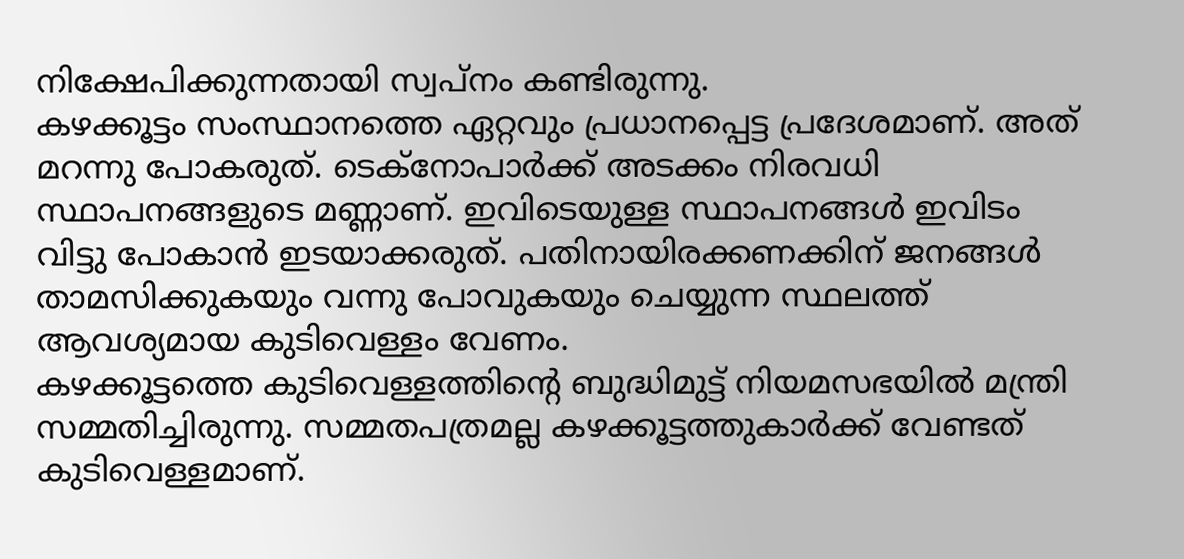നിക്ഷേപിക്കുന്നതായി സ്വപ്നം കണ്ടിരുന്നു.
കഴക്കൂട്ടം സംസ്ഥാനത്തെ ഏറ്റവും പ്രധാനപ്പെട്ട പ്രദേശമാണ്. അത് മറന്നു പോകരുത്. ടെക്നോപാർക്ക് അടക്കം നിരവധി സ്ഥാപനങ്ങളുടെ മണ്ണാണ്. ഇവിടെയുള്ള സ്ഥാപനങ്ങൾ ഇവിടം വിട്ടു പോകാൻ ഇടയാക്കരുത്. പതിനായിരക്കണക്കിന് ജനങ്ങൾ താമസിക്കുകയും വന്നു പോവുകയും ചെയ്യുന്ന സ്ഥലത്ത് ആവശ്യമായ കുടിവെള്ളം വേണം.
കഴക്കൂട്ടത്തെ കുടിവെള്ളത്തിന്റെ ബുദ്ധിമുട്ട് നിയമസഭയിൽ മന്ത്രി സമ്മതിച്ചിരുന്നു. സമ്മതപത്രമല്ല കഴക്കൂട്ടത്തുകാർക്ക് വേണ്ടത് കുടിവെള്ളമാണ്.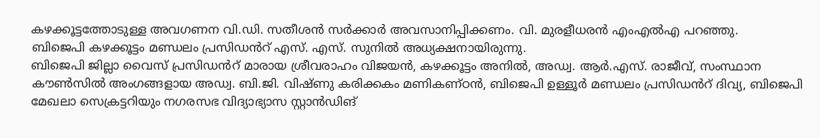കഴക്കൂട്ടത്തോടുള്ള അവഗണന വി.ഡി. സതീശൻ സർക്കാർ അവസാനിപ്പിക്കണം. വി. മുരളീധരൻ എംഎൽഎ പറഞ്ഞു.
ബിജെപി കഴക്കൂട്ടം മണ്ഡലം പ്രസിഡൻറ് എസ്. എസ്. സുനിൽ അധ്യക്ഷനായിരുന്നു.
ബിജെപി ജില്ലാ വൈസ് പ്രസിഡൻറ് മാരായ ശ്രീവരാഹം വിജയൻ, കഴക്കൂട്ടം അനിൽ, അഡ്വ. ആർ.എസ്. രാജീവ്, സംസ്ഥാന കൗൺസിൽ അംഗങ്ങളായ അഡ്വ. ബി.ജി. വിഷ്ണു കരിക്കകം മണികണ്ഠൻ, ബിജെപി ഉള്ളൂർ മണ്ഡലം പ്രസിഡൻറ് ദിവ്യ, ബിജെപി മേഖലാ സെക്രട്ടറിയും നഗരസഭ വിദ്യാഭ്യാസ സ്റ്റാൻഡിങ്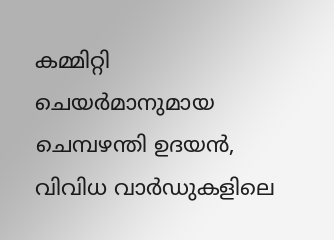കമ്മിറ്റി ചെയർമാനുമായ ചെമ്പഴന്തി ഉദയൻ, വിവിധ വാർഡുകളിലെ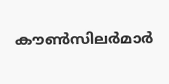കൗൺസിലർമാർ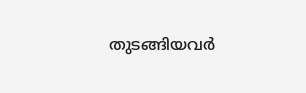തുടങ്ങിയവർ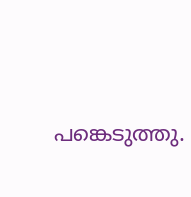പങ്കെടുത്തു.